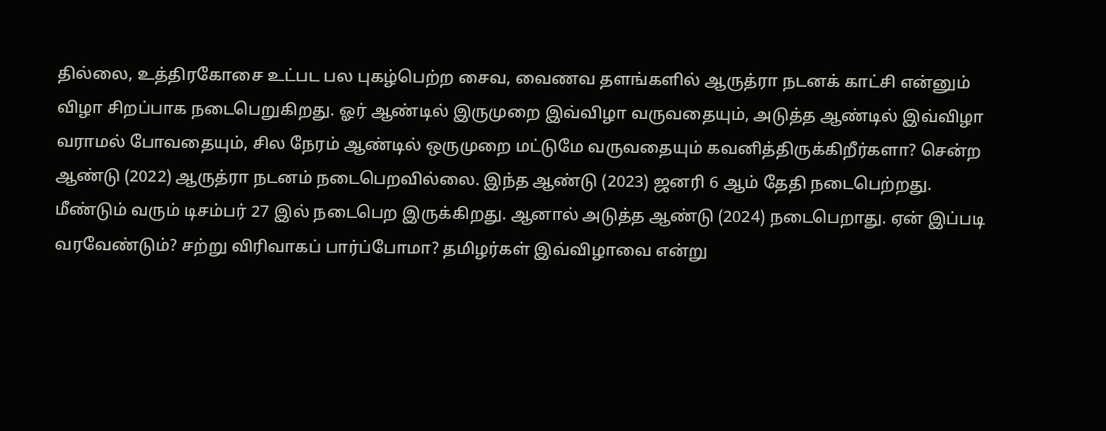தில்லை, உத்திரகோசை உட்பட பல புகழ்பெற்ற சைவ, வைணவ தளங்களில் ஆருத்ரா நடனக் காட்சி என்னும் விழா சிறப்பாக நடைபெறுகிறது. ஓர் ஆண்டில் இருமுறை இவ்விழா வருவதையும், அடுத்த ஆண்டில் இவ்விழா வராமல் போவதையும், சில நேரம் ஆண்டில் ஒருமுறை மட்டுமே வருவதையும் கவனித்திருக்கிறீர்களா? சென்ற ஆண்டு (2022) ஆருத்ரா நடனம் நடைபெறவில்லை. இந்த ஆண்டு (2023) ஜனரி 6 ஆம் தேதி நடைபெற்றது. மீண்டும் வரும் டிசம்பர் 27 இல் நடைபெற இருக்கிறது. ஆனால் அடுத்த ஆண்டு (2024) நடைபெறாது. ஏன் இப்படி வரவேண்டும்? சற்று விரிவாகப் பார்ப்போமா? தமிழர்கள் இவ்விழாவை என்று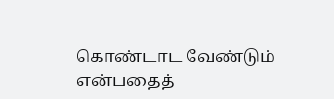கொண்டாட வேண்டும் என்பதைத்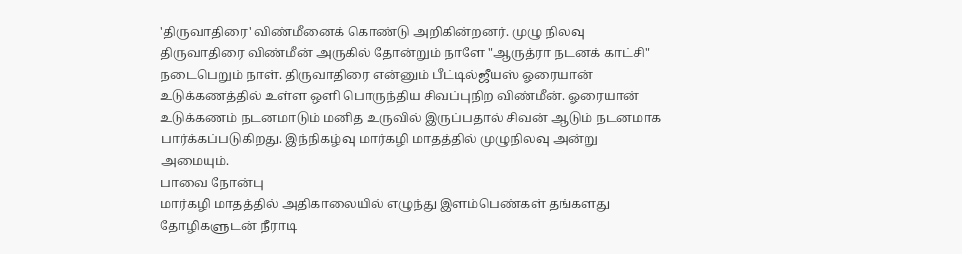'திருவாதிரை' விண்மீனைக் கொண்டு அறிகின்றனர். முழு நிலவு திருவாதிரை விண்மீன் அருகில் தோன்றும் நாளே "ஆருத்ரா நடனக் காட்சி" நடைபெறும் நாள். திருவாதிரை என்னும் பீட்டில்ஜீயஸ் ஓரையான் உடுக்கணத்தில் உள்ள ஒளி பொருந்திய சிவப்புநிற விண்மீன். ஓரையான் உடுக்கணம் நடனமாடும் மனித உருவில் இருப்பதால் சிவன் ஆடும் நடனமாக பார்க்கப்படுகிறது. இந்நிகழ்வு மார்கழி மாதத்தில் முழுநிலவு அன்று அமையும்.
பாவை நோன்பு
மார்கழி மாதத்தில் அதிகாலையில் எழுந்து இளம்பெண்கள் தங்களது தோழிகளுடன் நீராடி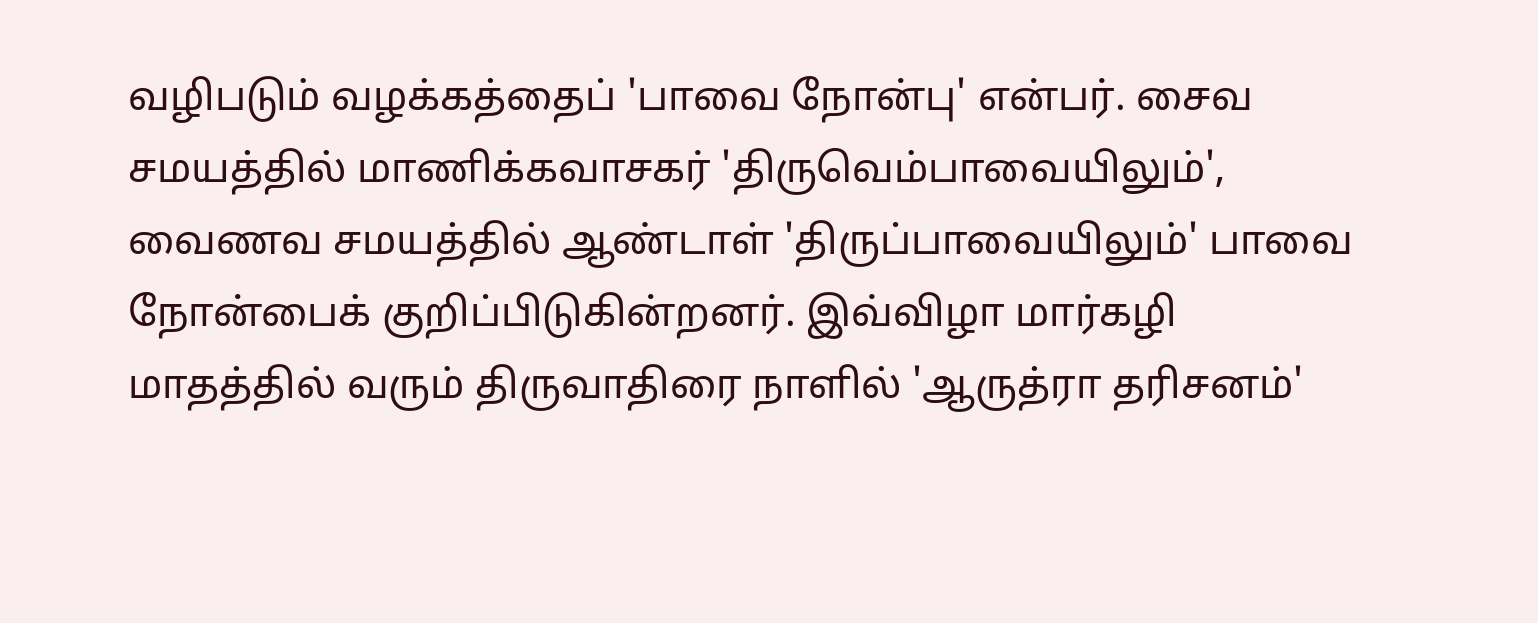வழிபடும் வழக்கத்தைப் 'பாவை நோன்பு' என்பர். சைவ சமயத்தில் மாணிக்கவாசகர் 'திருவெம்பாவையிலும்', வைணவ சமயத்தில் ஆண்டாள் 'திருப்பாவையிலும்' பாவை நோன்பைக் குறிப்பிடுகின்றனர். இவ்விழா மார்கழி மாதத்தில் வரும் திருவாதிரை நாளில் 'ஆருத்ரா தரிசனம்'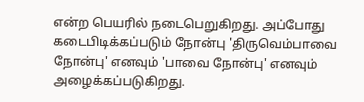என்ற பெயரில் நடைபெறுகிறது. அப்போது கடைபிடிக்கப்படும் நோன்பு 'திருவெம்பாவை நோன்பு' எனவும் 'பாவை நோன்பு' எனவும் அழைக்கப்படுகிறது.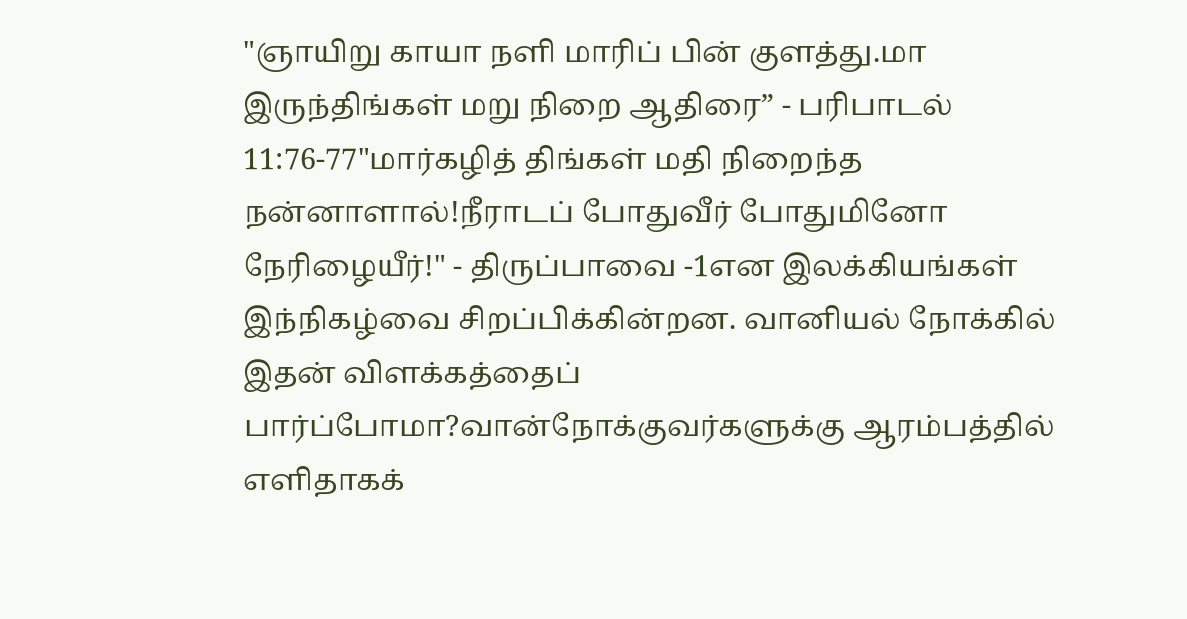"ஞாயிறு காயா நளி மாரிப் பின் குளத்து.மா இருந்திங்கள் மறு நிறை ஆதிரை” - பரிபாடல் 11:76-77"மார்கழித் திங்கள் மதி நிறைந்த நன்னாளால்!நீராடப் போதுவீர் போதுமினோ நேரிழையீர்!" - திருப்பாவை -1என இலக்கியங்கள் இந்நிகழ்வை சிறப்பிக்கின்றன. வானியல் நோக்கில் இதன் விளக்கத்தைப் பார்ப்போமா?வான்நோக்குவர்களுக்கு ஆரம்பத்தில் எளிதாகக்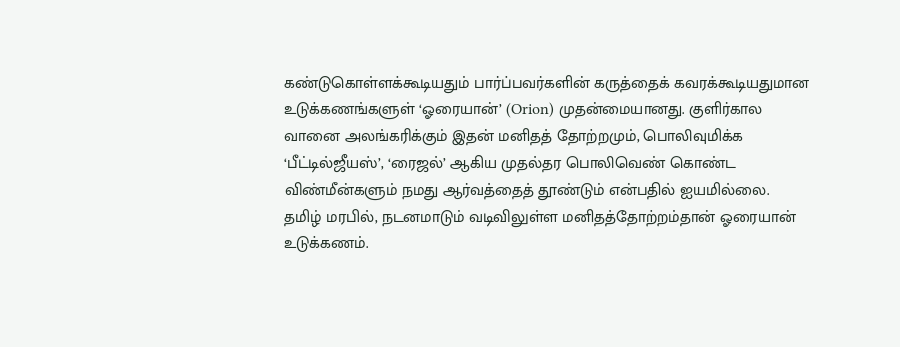கண்டுகொள்ளக்கூடியதும் பார்ப்பவர்களின் கருத்தைக் கவரக்கூடியதுமான உடுக்கணங்களுள் ‘ஓரையான்’ (Orion) முதன்மையானது. குளிர்கால வானை அலங்கரிக்கும் இதன் மனிதத் தோற்றமும், பொலிவுமிக்க ‘பீட்டில்ஜீயஸ்’, ‘ரைஜல்’ ஆகிய முதல்தர பொலிவெண் கொண்ட விண்மீன்களும் நமது ஆர்வத்தைத் தூண்டும் என்பதில் ஐயமில்லை. தமிழ் மரபில், நடனமாடும் வடிவிலுள்ள மனிதத்தோற்றம்தான் ஓரையான் உடுக்கணம்.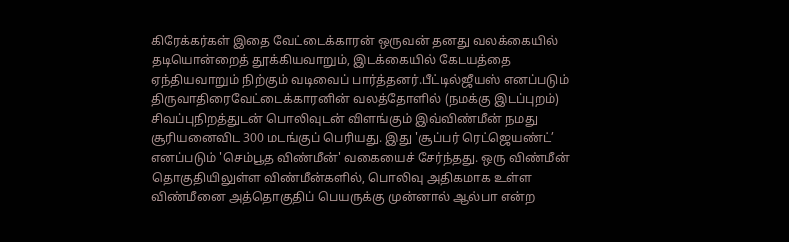கிரேக்கர்கள் இதை வேட்டைக்காரன் ஒருவன் தனது வலக்கையில் தடியொன்றைத் தூக்கியவாறும், இடக்கையில் கேடயத்தை ஏந்தியவாறும் நிற்கும் வடிவைப் பார்த்தனர்.பீட்டில்ஜீயஸ் எனப்படும் திருவாதிரைவேட்டைக்காரனின் வலத்தோளில் (நமக்கு இடப்புறம்) சிவப்புநிறத்துடன் பொலிவுடன் விளங்கும் இவ்விண்மீன் நமது சூரியனைவிட 300 மடங்குப் பெரியது. இது 'சூப்பர் ரெட்ஜெயண்ட்’ எனப்படும் 'செம்பூத விண்மீன்' வகையைச் சேர்ந்தது. ஒரு விண்மீன் தொகுதியிலுள்ள விண்மீன்களில், பொலிவு அதிகமாக உள்ள விண்மீனை அத்தொகுதிப் பெயருக்கு முன்னால் ஆல்பா என்ற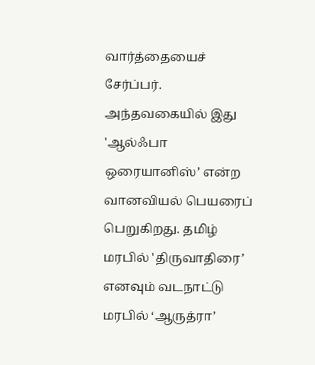வார்த்தையைச் சேர்ப்பர். அந்தவகையில் இது 'ஆல்ஃபா ஒரையானிஸ்’ என்ற வானவியல் பெயரைப் பெறுகிறது. தமிழ் மரபில் 'திருவாதிரை’ எனவும் வடநாட்டு மரபில் ‘ஆருத்ரா’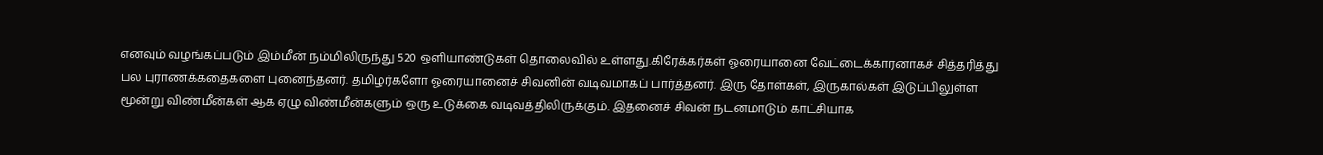எனவும் வழங்கப்படும் இம்மீன் நம்மிலிருந்து 520 ஒளியாண்டுகள் தொலைவில் உள்ளது.கிரேக்கர்கள் ஓரையானை வேட்டைக்காரனாகச் சித்தரித்து பல புராணக்கதைகளை புனைந்தனர். தமிழர்களோ ஓரையானைச் சிவனின் வடிவமாகப் பார்த்தனர். இரு தோள்கள், இருகால்கள் இடுப்பிலுள்ள மூன்று விண்மீன்கள் ஆக ஏழு விண்மீன்களும் ஒரு உடுக்கை வடிவத்திலிருக்கும். இதனைச் சிவன் நடனமாடும் காட்சியாக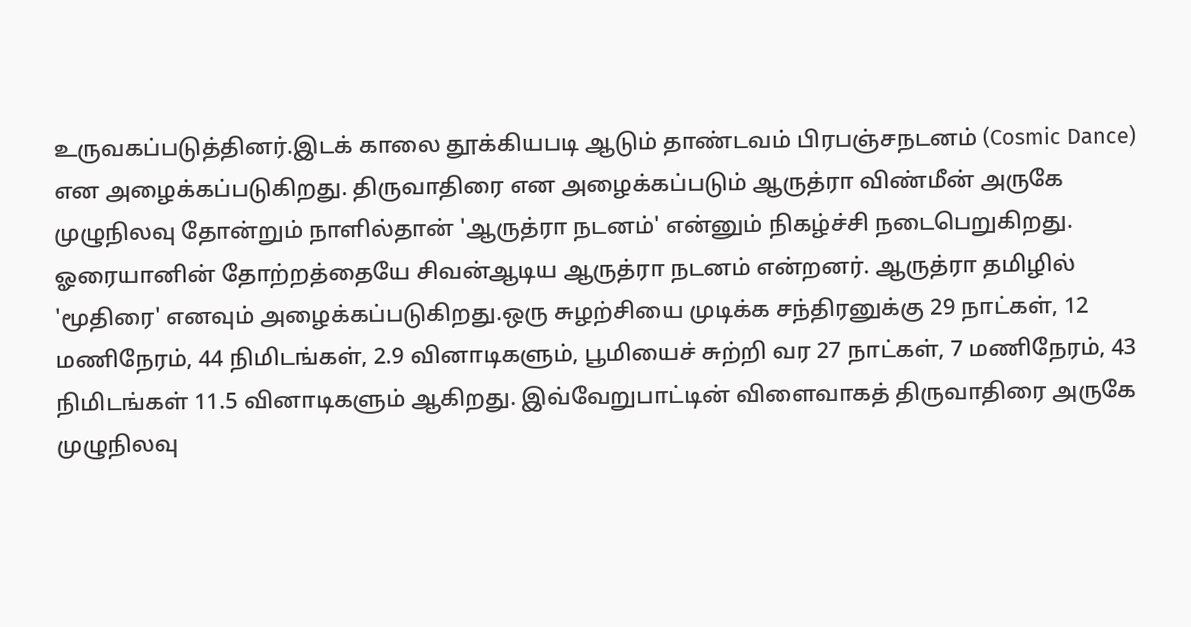உருவகப்படுத்தினர்.இடக் காலை தூக்கியபடி ஆடும் தாண்டவம் பிரபஞ்சநடனம் (Cosmic Dance) என அழைக்கப்படுகிறது. திருவாதிரை என அழைக்கப்படும் ஆருத்ரா விண்மீன் அருகே முழுநிலவு தோன்றும் நாளில்தான் 'ஆருத்ரா நடனம்' என்னும் நிகழ்ச்சி நடைபெறுகிறது. ஓரையானின் தோற்றத்தையே சிவன்ஆடிய ஆருத்ரா நடனம் என்றனர். ஆருத்ரா தமிழில் 'மூதிரை' எனவும் அழைக்கப்படுகிறது.ஒரு சுழற்சியை முடிக்க சந்திரனுக்கு 29 நாட்கள், 12 மணிநேரம், 44 நிமிடங்கள், 2.9 வினாடிகளும், பூமியைச் சுற்றி வர 27 நாட்கள், 7 மணிநேரம், 43 நிமிடங்கள் 11.5 வினாடிகளும் ஆகிறது. இவ்வேறுபாட்டின் விளைவாகத் திருவாதிரை அருகே முழுநிலவு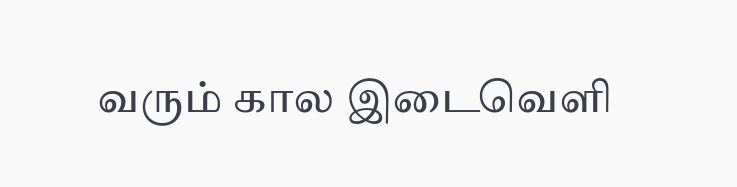வரும் கால இடைவெளி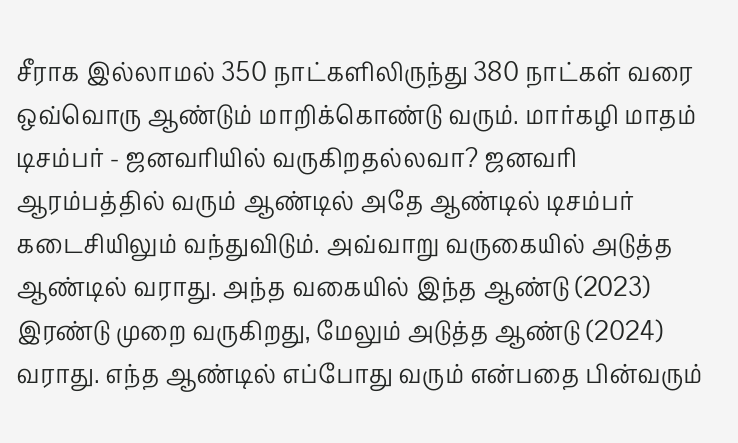சீராக இல்லாமல் 350 நாட்களிலிருந்து 380 நாட்கள் வரை ஒவ்வொரு ஆண்டும் மாறிக்கொண்டு வரும். மார்கழி மாதம் டிசம்பர் - ஜனவரியில் வருகிறதல்லவா? ஜனவரி ஆரம்பத்தில் வரும் ஆண்டில் அதே ஆண்டில் டிசம்பர் கடைசியிலும் வந்துவிடும். அவ்வாறு வருகையில் அடுத்த ஆண்டில் வராது. அந்த வகையில் இந்த ஆண்டு (2023) இரண்டு முறை வருகிறது, மேலும் அடுத்த ஆண்டு (2024) வராது. எந்த ஆண்டில் எப்போது வரும் என்பதை பின்வரும்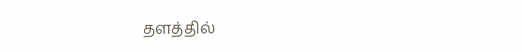தளத்தில்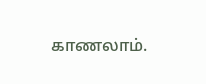காணலாம்.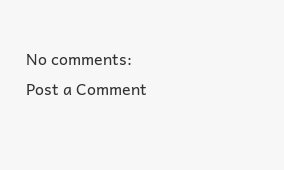No comments:
Post a Comment